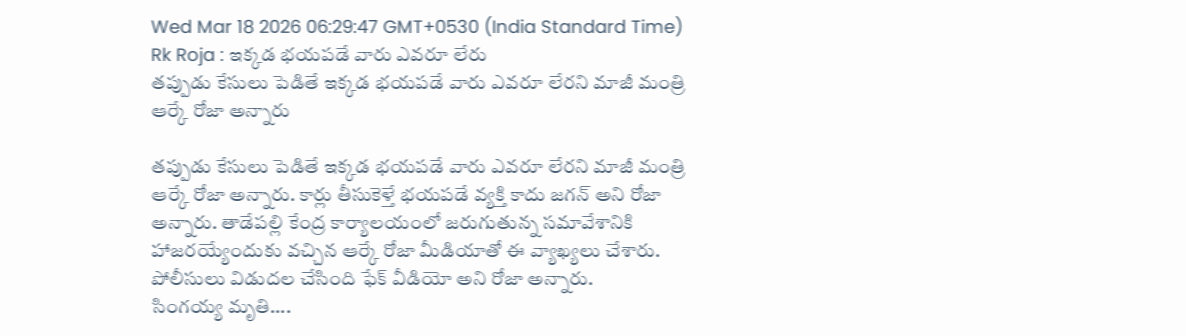Wed Mar 18 2026 06:29:47 GMT+0530 (India Standard Time)
Rk Roja : ఇక్కడ భయపడే వారు ఎవరూ లేరు
తప్పుడు కేసులు పెడితే ఇక్కడ భయపడే వారు ఎవరూ లేరని మాజీ మంత్రి ఆర్కే రోజా అన్నారు

తప్పుడు కేసులు పెడితే ఇక్కడ భయపడే వారు ఎవరూ లేరని మాజీ మంత్రి ఆర్కే రోజా అన్నారు. కార్లు తీసుకెళ్తే భయపడే వ్యక్తి కాదు జగన్ అని రోజా అన్నారు. తాడేపల్లి కేంద్ర కార్యాలయంలో జరుగుతున్న సమావేశానికి హాజరయ్యేందుకు వచ్చిన ఆర్కే రోజా మీడియాతో ఈ వ్యాఖ్యలు చేశారు. పోలీసులు విడుదల చేసింది ఫేక్ వీడియో అని రోజా అన్నారు.
సింగయ్య మృతి....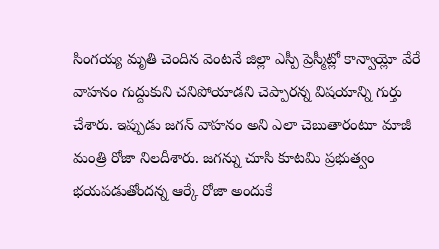సింగయ్య మృతి చెందిన వెంటనే జిల్లా ఎస్పీ ప్రెస్మీట్లో కాన్వాయ్లో వేరే వాహనం గుద్దుకుని చనిపోయాడని చెప్పారన్న విషయాన్ని గుర్తు చేశారు. ఇప్పుడు జగన్ వాహనం అని ఎలా చెబుతారంటూ మాజీ మంత్రి రోజా నిలదీశారు. జగన్ను చూసి కూటమి ప్రభుత్వం భయపడుతోందన్న ఆర్కే రోజా అందుకే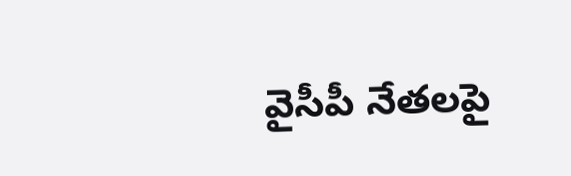వైసీపీ నేతలపై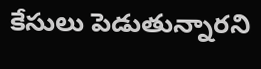కేసులు పెడుతున్నారని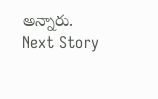అన్నారు.
Next Story